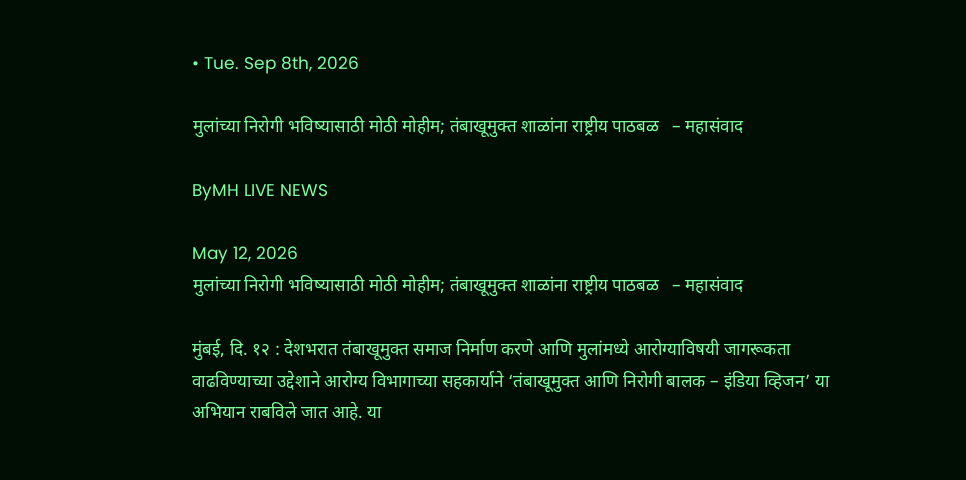• Tue. Sep 8th, 2026

मुलांच्या निरोगी भविष्यासाठी मोठी मोहीम; तंबाखूमुक्त शाळांना राष्ट्रीय पाठबळ   – महासंवाद

ByMH LIVE NEWS

May 12, 2026
मुलांच्या निरोगी भविष्यासाठी मोठी मोहीम; तंबाखूमुक्त शाळांना राष्ट्रीय पाठबळ   – महासंवाद

मुंबई, दि. १२ : देशभरात तंबाखूमुक्त समाज निर्माण करणे आणि मुलांमध्ये आरोग्याविषयी जागरूकता वाढविण्याच्या उद्देशाने आरोग्य विभागाच्या सहकार्याने ‘तंबाखूमुक्त आणि निरोगी बालक – इंडिया व्हिजन’ या अभियान राबविले जात आहे. या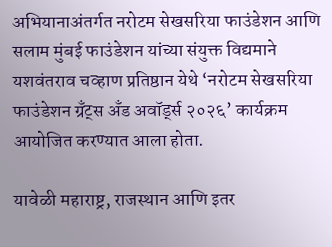अभियानाअंतर्गत नरोटम सेखसरिया फाउंडेशन आणि सलाम मुंबई फाउंडेशन यांच्या संयुक्त विद्यमाने यशवंतराव चव्हाण प्रतिष्ठान येथे ‘नरोटम सेखसरिया फाउंडेशन ग्रँट्स अँड अवॉर्ड्स २०२६’ कार्यक्रम आयोजित करण्यात आला होता.

यावेळी महाराष्ट्र, राजस्थान आणि इतर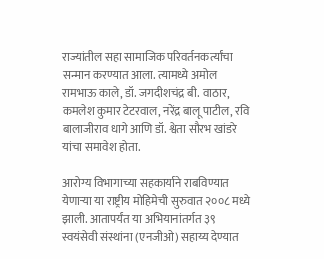राज्यांतील सहा सामाजिक परिवर्तनकर्त्यांचा सन्मान करण्यात आला. त्यामध्ये अमोल रामभाऊ काले, डॉ. जगदीशचंद्र बी. वाठार, कमलेश कुमार टेटरवाल, नरेंद्र बालू पाटील, रवि बालाजीराव धागे आणि डॉ. श्वेता सौरभ खांडरे यांचा समावेश होता.

आरोग्य विभागाच्या सहकार्याने राबविण्यात येणाऱ्या या राष्ट्रीय मोहिमेची सुरुवात २००८ मध्ये झाली. आतापर्यंत या अभियानांतर्गत ३९ स्वयंसेवी संस्थांना (एनजीओ) सहाय्य देण्यात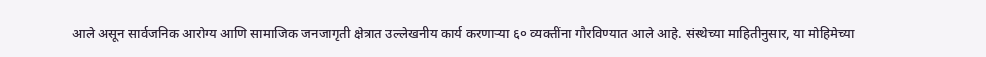आले असून सार्वजनिक आरोग्य आणि सामाजिक जनजागृती क्षेत्रात उल्लेखनीय कार्य करणाऱ्या ६० व्यक्तींना गौरविण्यात आले आहे. संस्थेच्या माहितीनुसार, या मोहिमेच्या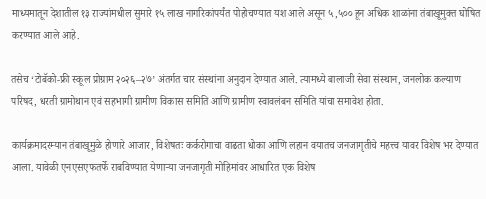माध्यमातून देशातील १३ राज्यांमधील सुमारे १५ लाख नागरिकांपर्यंत पोहोचण्यात यश आले असून ५,५०० हून अधिक शाळांना तंबाखूमुक्त घोषित करण्यात आले आहे.

तसेच ‘टोबॅको-फ्री स्कूल प्रोग्राम २०२६–२७’ अंतर्गत चार संस्थांना अनुदान देण्यात आले. त्यामध्ये बालाजी सेवा संस्थान, जनलोक कल्याण परिषद, धरती ग्रामोथान एवं सहभागी ग्रामीण विकास समिति आणि ग्रामीण स्वावलंबन समिति यांचा समावेश होता.

कार्यक्रमादरम्यान तंबाखूमुळे होणारे आजार, विशेषतः कर्करोगाचा वाढता धोका आणि लहान वयातच जनजागृतीचे महत्त्व यावर विशेष भर देण्यात आला. यावेळी एनएसएफतर्फे राबविण्यात येणाऱ्या जनजागृती मोहिमांवर आधारित एक विशेष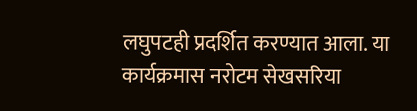लघुपटही प्रदर्शित करण्यात आला. या कार्यक्रमास नरोटम सेखसरिया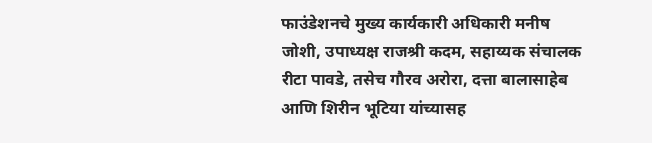फाउंडेशनचे मुख्य कार्यकारी अधिकारी मनीष जोशी, उपाध्यक्ष राजश्री कदम, सहाय्यक संचालक रीटा पावडे, तसेच गौरव अरोरा, दत्ता बालासाहेब आणि शिरीन भूटिया यांच्यासह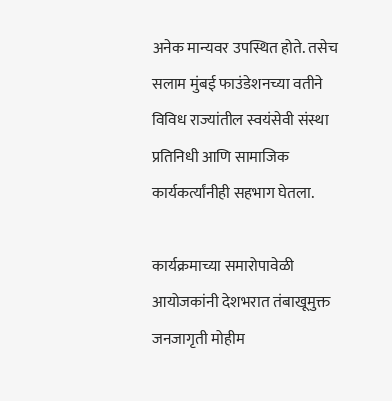अनेक मान्यवर उपस्थित होते. तसेच सलाम मुंबई फाउंडेशनच्या वतीने विविध राज्यांतील स्वयंसेवी संस्था प्रतिनिधी आणि सामाजिक कार्यकर्त्यांनीही सहभाग घेतला.

कार्यक्रमाच्या समारोपावेळी आयोजकांनी देशभरात तंबाखूमुक्त जनजागृती मोहीम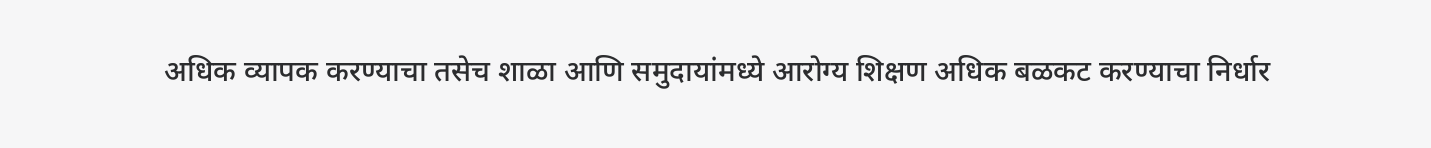अधिक व्यापक करण्याचा तसेच शाळा आणि समुदायांमध्ये आरोग्य शिक्षण अधिक बळकट करण्याचा निर्धार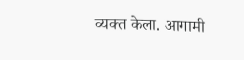व्यक्त केला. आगामी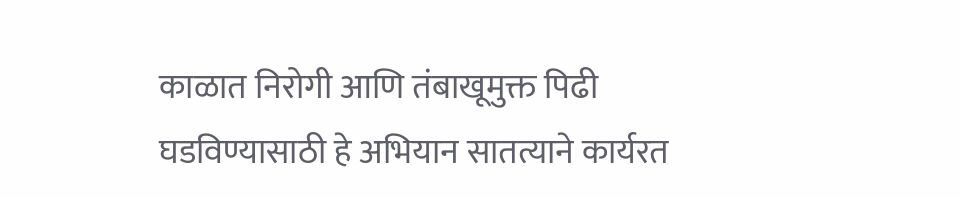काळात निरोगी आणि तंबाखूमुक्त पिढी घडविण्यासाठी हे अभियान सातत्याने कार्यरत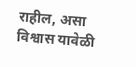राहील, असा विश्वास यावेळी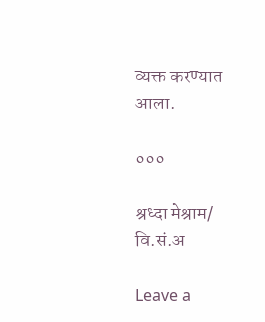व्यक्त करण्यात आला.

०००

श्रध्दा मेश्राम/ वि.सं.अ

Leave a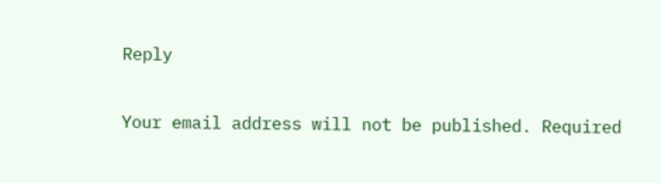Reply

Your email address will not be published. Required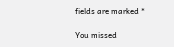fields are marked *

You missed